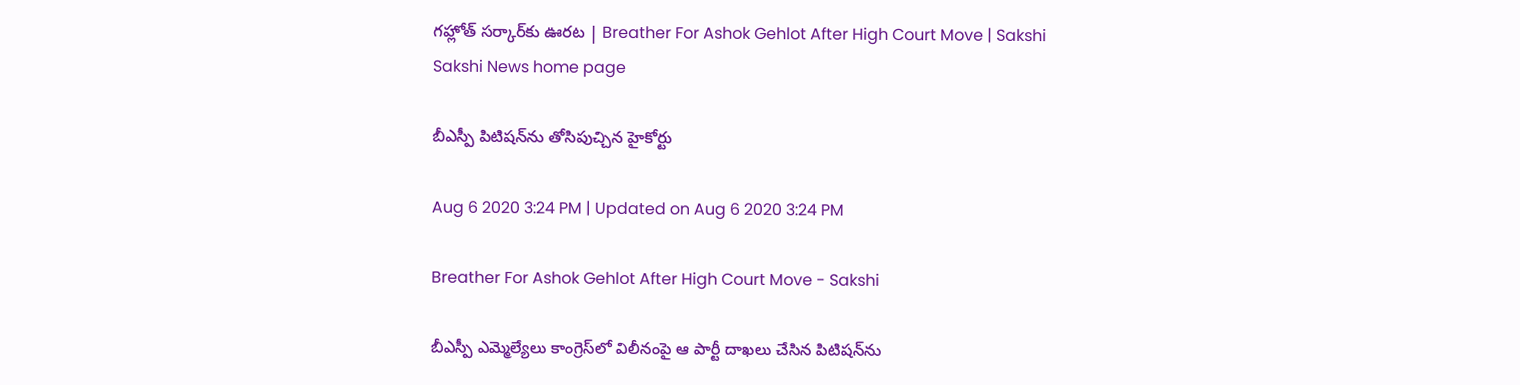గహ్లోత్‌ సర్కార్‌కు ఊరట | Breather For Ashok Gehlot After High Court Move | Sakshi
Sakshi News home page

బీఎస్పీ పిటిషన్‌ను తోసిపుచ్చిన హైకోర్టు

Aug 6 2020 3:24 PM | Updated on Aug 6 2020 3:24 PM

Breather For Ashok Gehlot After High Court Move - Sakshi

బీఎస్పీ ఎమ్మెల్యేలు కాంగ్రెస్‌లో విలీనంపై ఆ పార్టీ దాఖలు చేసిన పిటిషన్‌ను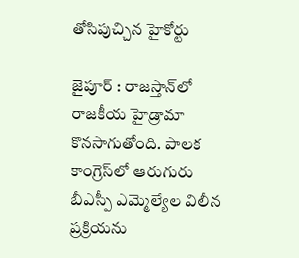తోసిపుచ్చిన హైకోర్టు

జైపూర్‌ : రాజస్తాన్‌లో రాజకీయ హైడ్రామా కొనసాగుతోంది. పాలక కాంగ్రెస్‌లో ఆరుగురు బీఎస్పీ ఎమ్మెల్యేల విలీన ప్రక్రియను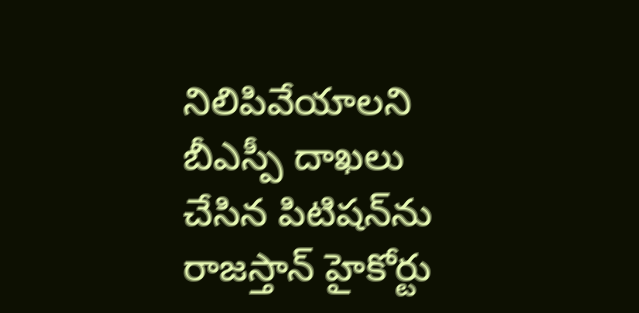నిలిపివేయాలని బీఎస్పీ దాఖలు చేసిన పిటిషన్‌ను రాజస్తాన్‌ హైకోర్టు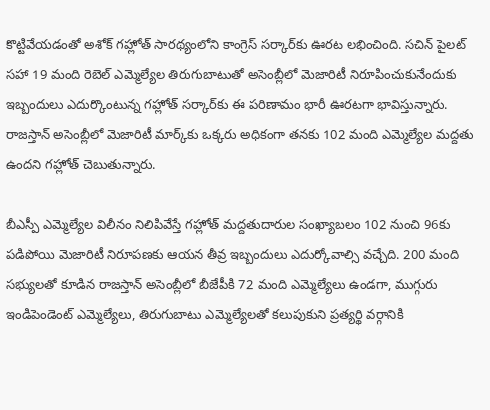కొట్టివేయడంతో అశోక్‌ గహ్లోత్‌ సారథ్యంలోని కాంగ్రెస్‌ సర్కార్‌కు ఊరట లభించింది. సచిన్‌ పైలట్‌ సహా 19 మంది రెబెల్‌ ఎమ్మెల్యేల తిరుగుబాటుతో అసెంబ్లీలో మెజారిటీ నిరూపించుకునేందుకు ఇబ్బందులు ఎదుర్కొంటున్న గహ్లోత్‌ సర్కార్‌కు ఈ పరిణామం భారీ ఊరటగా భావిస్తున్నారు. రాజస్తాన్‌ అసెంబ్లీలో మెజారిటీ మార్క్‌కు ఒక్కరు అధికంగా తనకు 102 మంది ఎమ్మెల్యేల మద్దతు ఉందని గహ్లోత్‌ చెబుతున్నారు.

బీఎస్పీ ఎమ్మెల్యేల విలీనం నిలిపివేస్తే గహ్లోత్‌ మద్దతుదారుల సంఖ్యాబలం 102 నుంచి 96కు పడిపోయి మెజారిటీ నిరూపణకు ఆయన తీవ్ర ఇబ్బందులు ఎదుర్కోవాల్సి వచ్చేది. 200 మంది సభ్యులతో కూడిన రాజస్తాన్‌ అసెంబ్లీలో బీజేపీకి 72 మంది ఎమ్మెల్యేలు ఉండగా, ముగ్గురు ఇండిపెండెంట్‌ ఎమ్మెల్యేలు, తిరుగుబాటు ఎమ్మెల్యేలతో కలుపుకుని ప్రత్యర్థి వర్గానికి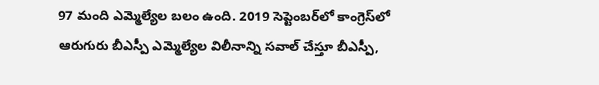97 మంది ఎమ్మెల్యేల బలం ఉంది. 2019 సెప్టెంబర్‌లో కాంగ్రెస్‌లో ఆరుగురు బీఎస్పీ ఎమ్మెల్యేల విలీనాన్ని సవాల్‌ చేస్తూ బీఎస్పీ,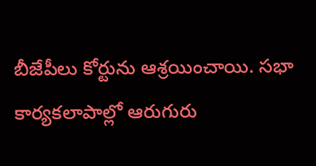బీజేపీలు కోర్టును ఆశ్రయించాయి. సభా కార్యకలాపాల్లో ఆరుగురు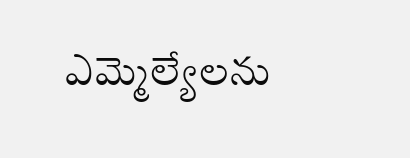ఎమ్మెల్యేలను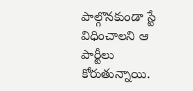పాల్గొనకుండా స్టే విధించాలని ఆ పార్టీలు కోరుతున్నాయి.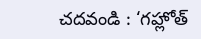చదవండి : ‘గహ్లోత్‌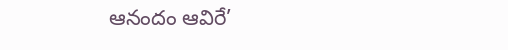ఆనందం ఆవిరే’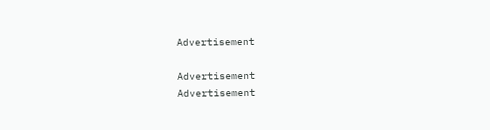Advertisement

Advertisement
Advertisement